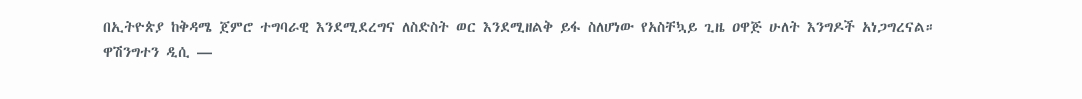በኢትዮጵያ ከቅዳሜ ጀምሮ ተግባራዊ እንደሚደረግና ለስድስት ወር እንደሚዘልቅ ይፋ ስለሆነው የአስቸኳይ ጊዜ ዐዋጅ ሁለት እንግዶች አነጋግረናል።
ዋሽንግተን ዲሲ —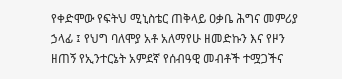የቀድሞው የፍትህ ሚኒስቴር ጠቅላይ ዐቃቤ ሕግና መምሪያ ኃላፊ ፤ የህግ ባለሞያ አቶ አለማየሁ ዘመድኩን እና የዞን ዘጠኝ የኢንተርኔት አምደኛ የሰብዓዊ መብቶች ተሟጋችና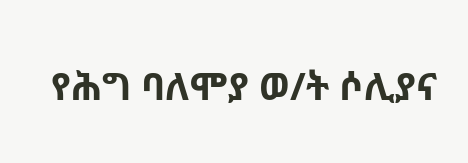የሕግ ባለሞያ ወ/ት ሶሊያና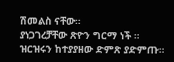ሽመልስ ናቸው።
ያነጋገረቻቸው ጽዮን ግርማ ነች ።
ዝርዝሩን ከተያያዘው ድምጽ ያድምጡ።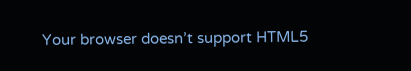Your browser doesn’t support HTML5